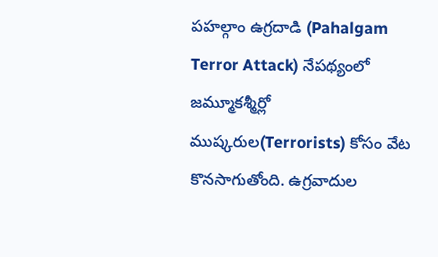పహల్గాం ఉగ్రదాడి (Pahalgam Terror Attack) నేపథ్యంలో జమ్మూకశ్మీర్లో ముష్కరుల(Terrorists) కోసం వేట కొనసాగుతోంది. ఉగ్రవాదుల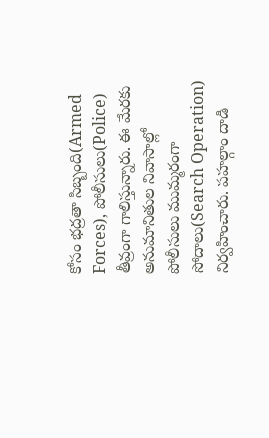కోసం భద్రతా సిబ్బంది(Armed Forces), పోలీసులు(Police) తీవ్రంగా గాలిస్తున్నారు. ఈ మేరకు అనుమానితుల నివాసాల్లో పోలీసులు ముమ్మరంగా సోదాలు(Search Operation) నిర్వహించారు. పహల్గాం దాడి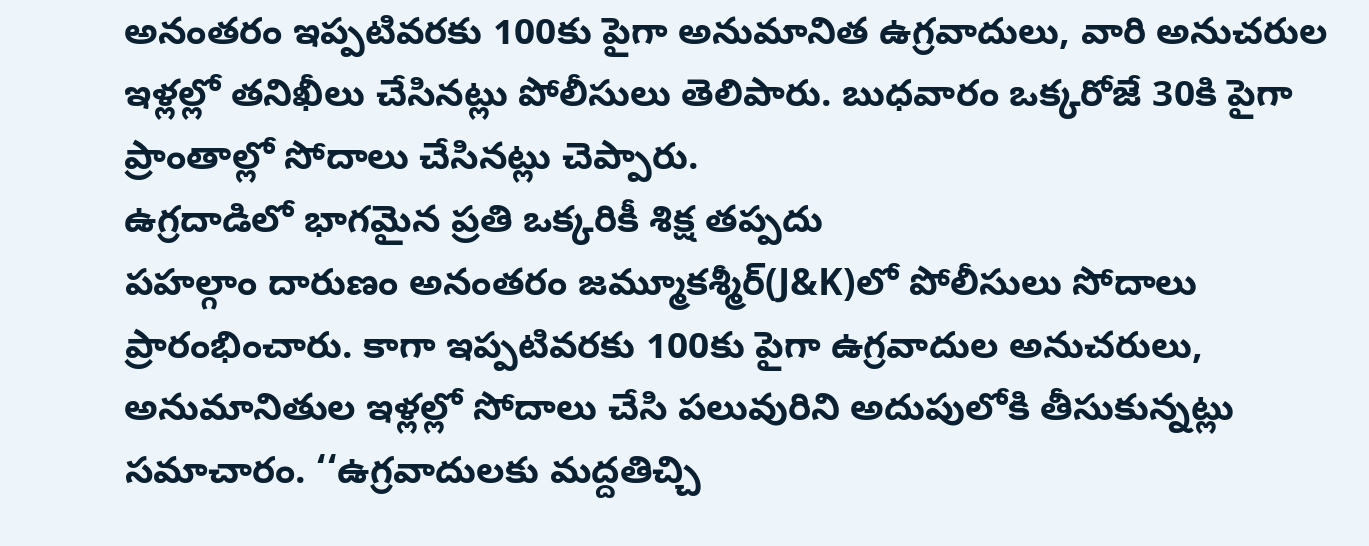అనంతరం ఇప్పటివరకు 100కు పైగా అనుమానిత ఉగ్రవాదులు, వారి అనుచరుల ఇళ్లల్లో తనిఖీలు చేసినట్లు పోలీసులు తెలిపారు. బుధవారం ఒక్కరోజే 30కి పైగా ప్రాంతాల్లో సోదాలు చేసినట్లు చెప్పారు.
ఉగ్రదాడిలో భాగమైన ప్రతి ఒక్కరికీ శిక్ష తప్పదు
పహల్గాం దారుణం అనంతరం జమ్మూకశ్మీర్(J&K)లో పోలీసులు సోదాలు ప్రారంభించారు. కాగా ఇప్పటివరకు 100కు పైగా ఉగ్రవాదుల అనుచరులు, అనుమానితుల ఇళ్లల్లో సోదాలు చేసి పలువురిని అదుపులోకి తీసుకున్నట్లు సమాచారం. ‘‘ఉగ్రవాదులకు మద్దతిచ్చి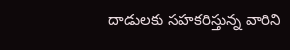దాడులకు సహకరిస్తున్న వారిని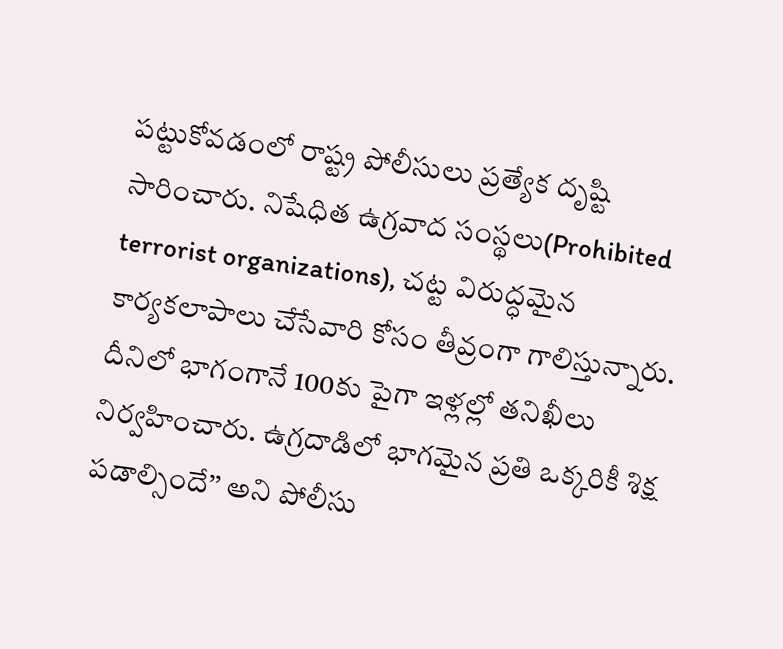పట్టుకోవడంలో రాష్ట్ర పోలీసులు ప్రత్యేక దృష్టి సారించారు. నిషేధిత ఉగ్రవాద సంస్థలు(Prohibited terrorist organizations), చట్ట విరుద్ధమైన కార్యకలాపాలు చేసేవారి కోసం తీవ్రంగా గాలిస్తున్నారు. దీనిలో భాగంగానే 100కు పైగా ఇళ్లల్లో తనిఖీలు నిర్వహించారు. ఉగ్రదాడిలో భాగమైన ప్రతి ఒక్కరికీ శిక్ష పడాల్సిందే’’ అని పోలీసు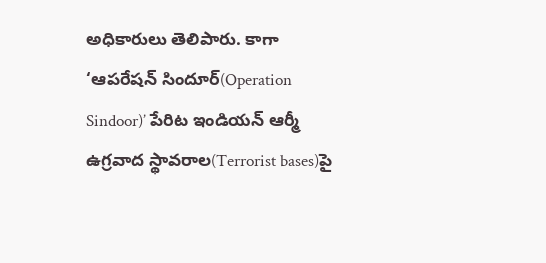అధికారులు తెలిపారు. కాగా ‘ఆపరేషన్ సిందూర్(Operation Sindoor)’ పేరిట ఇండియన్ ఆర్మీ ఉగ్రవాద స్థావరాల(Terrorist bases)పై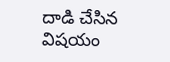దాడి చేసిన విషయం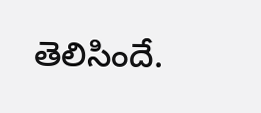తెలిసిందే.